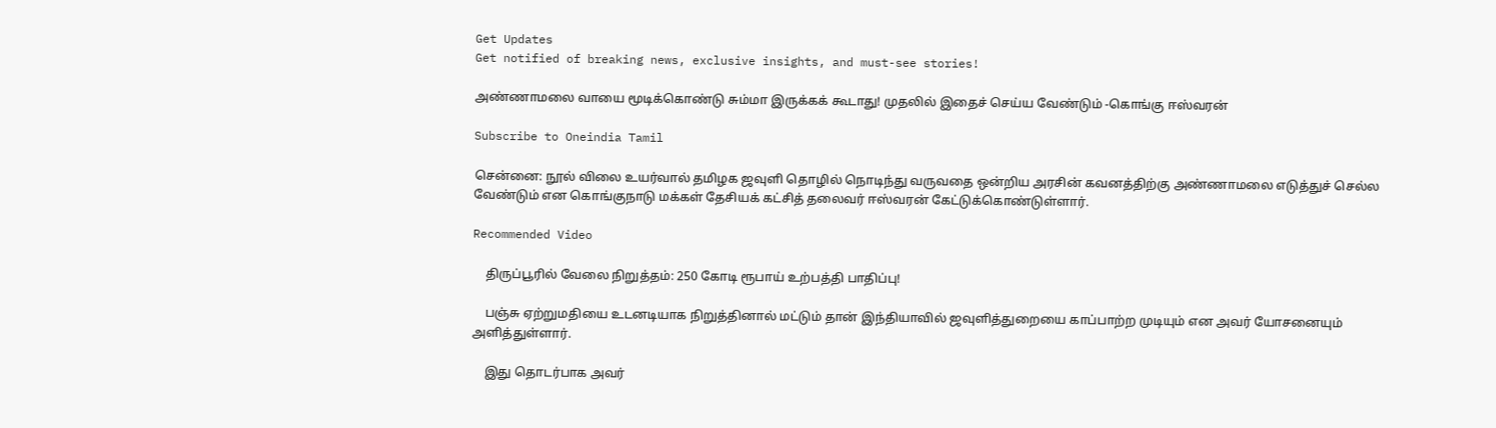Get Updates
Get notified of breaking news, exclusive insights, and must-see stories!

அண்ணாமலை வாயை மூடிக்கொண்டு சும்மா இருக்கக் கூடாது! முதலில் இதைச் செய்ய வேண்டும் -கொங்கு ஈஸ்வரன்

Subscribe to Oneindia Tamil

சென்னை: நூல் விலை உயர்வால் தமிழக ஜவுளி தொழில் நொடிந்து வருவதை ஒன்றிய அரசின் கவனத்திற்கு அண்ணாமலை எடுத்துச் செல்ல வேண்டும் என கொங்குநாடு மக்கள் தேசியக் கட்சித் தலைவர் ஈஸ்வரன் கேட்டுக்கொண்டுள்ளார்.

Recommended Video

    திருப்பூரில் வேலை நிறுத்தம்: 250 கோடி ரூபாய் உற்பத்தி பாதிப்பு!

    பஞ்சு ஏற்றுமதியை உடனடியாக நிறுத்தினால் மட்டும் தான் இந்தியாவில் ஜவுளித்துறையை காப்பாற்ற முடியும் என அவர் யோசனையும் அளித்துள்ளார்.

    இது தொடர்பாக அவர்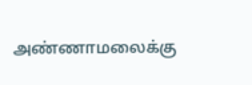அண்ணாமலைக்கு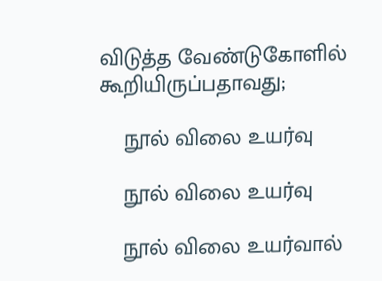விடுத்த வேண்டுகோளில் கூறியிருப்பதாவது;

    நூல் விலை உயர்வு

    நூல் விலை உயர்வு

    நூல் விலை உயர்வால்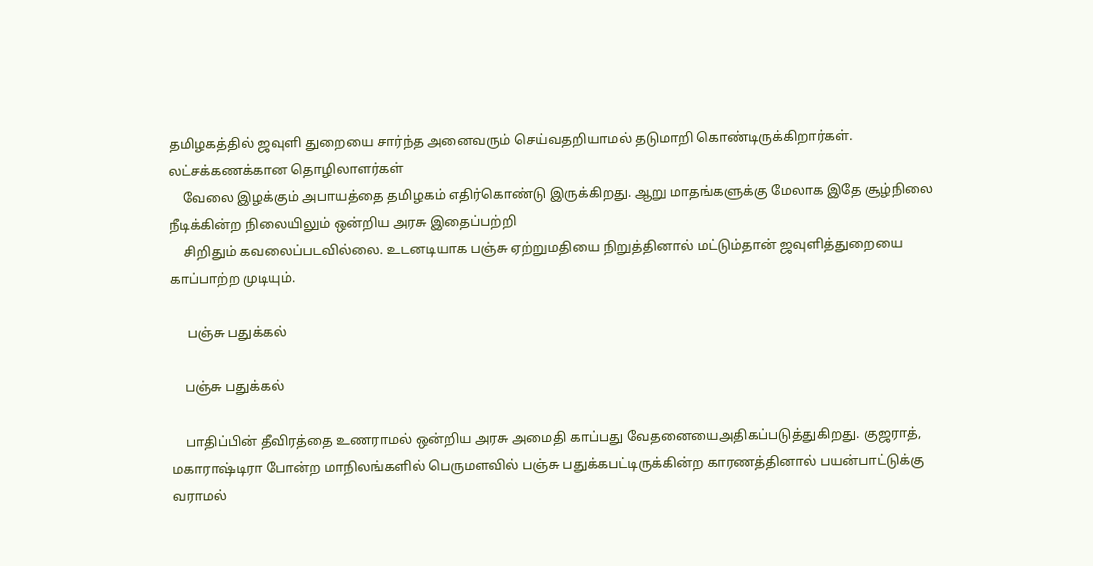தமிழகத்தில் ஜவுளி துறையை சார்ந்த அனைவரும் செய்வதறியாமல் தடுமாறி கொண்டிருக்கிறார்கள். லட்சக்கணக்கான தொழிலாளர்கள்
    வேலை இழக்கும் அபாயத்தை தமிழகம் எதிர்கொண்டு இருக்கிறது. ஆறு மாதங்களுக்கு மேலாக இதே சூழ்நிலை நீடிக்கின்ற நிலையிலும் ஒன்றிய அரசு இதைப்பற்றி
    சிறிதும் கவலைப்படவில்லை. உடனடியாக பஞ்சு ஏற்றுமதியை நிறுத்தினால் மட்டும்தான் ஜவுளித்துறையை காப்பாற்ற முடியும்.

     பஞ்சு பதுக்கல்

    பஞ்சு பதுக்கல்

    பாதிப்பின் தீவிரத்தை உணராமல் ஒன்றிய அரசு அமைதி காப்பது வேதனையைஅதிகப்படுத்துகிறது. குஜராத், மகாராஷ்டிரா போன்ற மாநிலங்களில் பெருமளவில் பஞ்சு பதுக்கபட்டிருக்கின்ற காரணத்தினால் பயன்பாட்டுக்கு வராமல்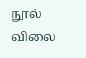நூல் விலை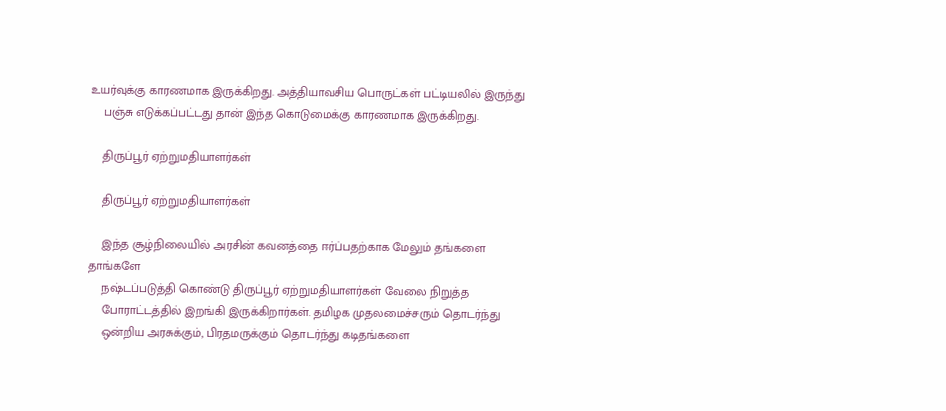உயர்வுக்கு காரணமாக இருக்கிறது. அத்தியாவசிய பொருட்கள் பட்டியலில் இருந்து
    பஞ்சு எடுக்கப்பட்டது தான் இந்த கொடுமைக்கு காரணமாக இருக்கிறது.

    திருப்பூர் ஏற்றுமதியாளர்கள்

    திருப்பூர் ஏற்றுமதியாளர்கள்

    இந்த சூழ்நிலையில் அரசின் கவனத்தை ஈர்ப்பதற்காக மேலும் தங்களை தாங்களே
    நஷ்டப்படுத்தி கொண்டு திருப்பூர் ஏற்றுமதியாளர்கள் வேலை நிறுத்த
    போராட்டத்தில் இறங்கி இருக்கிறார்கள். தமிழக முதலமைச்சரும் தொடர்ந்து
    ஒன்றிய அரசுக்கும், பிரதமருக்கும் தொடர்ந்து கடிதங்களை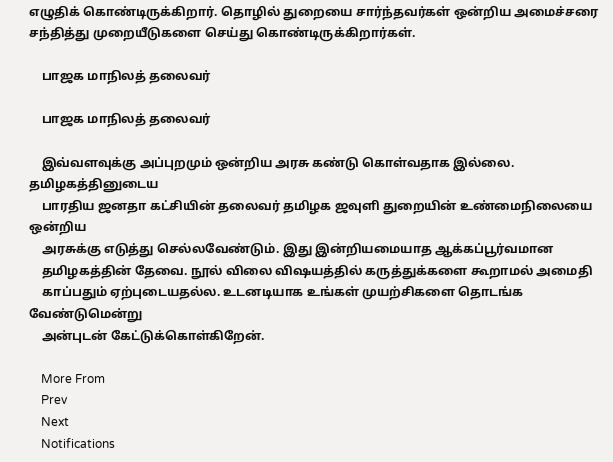எழுதிக் கொண்டிருக்கிறார். தொழில் துறையை சார்ந்தவர்கள் ஒன்றிய அமைச்சரை சந்தித்து முறையீடுகளை செய்து கொண்டிருக்கிறார்கள்.

    பாஜக மாநிலத் தலைவர்

    பாஜக மாநிலத் தலைவர்

    இவ்வளவுக்கு அப்புறமும் ஒன்றிய அரசு கண்டு கொள்வதாக இல்லை. தமிழகத்தினுடைய
    பாரதிய ஜனதா கட்சியின் தலைவர் தமிழக ஜவுளி துறையின் உண்மைநிலையை ஒன்றிய
    அரசுக்கு எடுத்து செல்லவேண்டும். இது இன்றியமையாத ஆக்கப்பூர்வமான
    தமிழகத்தின் தேவை. நூல் விலை விஷயத்தில் கருத்துக்களை கூறாமல் அமைதி
    காப்பதும் ஏற்புடையதல்ல. உடனடியாக உங்கள் முயற்சிகளை தொடங்க வேண்டுமென்று
    அன்புடன் கேட்டுக்கொள்கிறேன்.

    More From
    Prev
    Next
    Notifications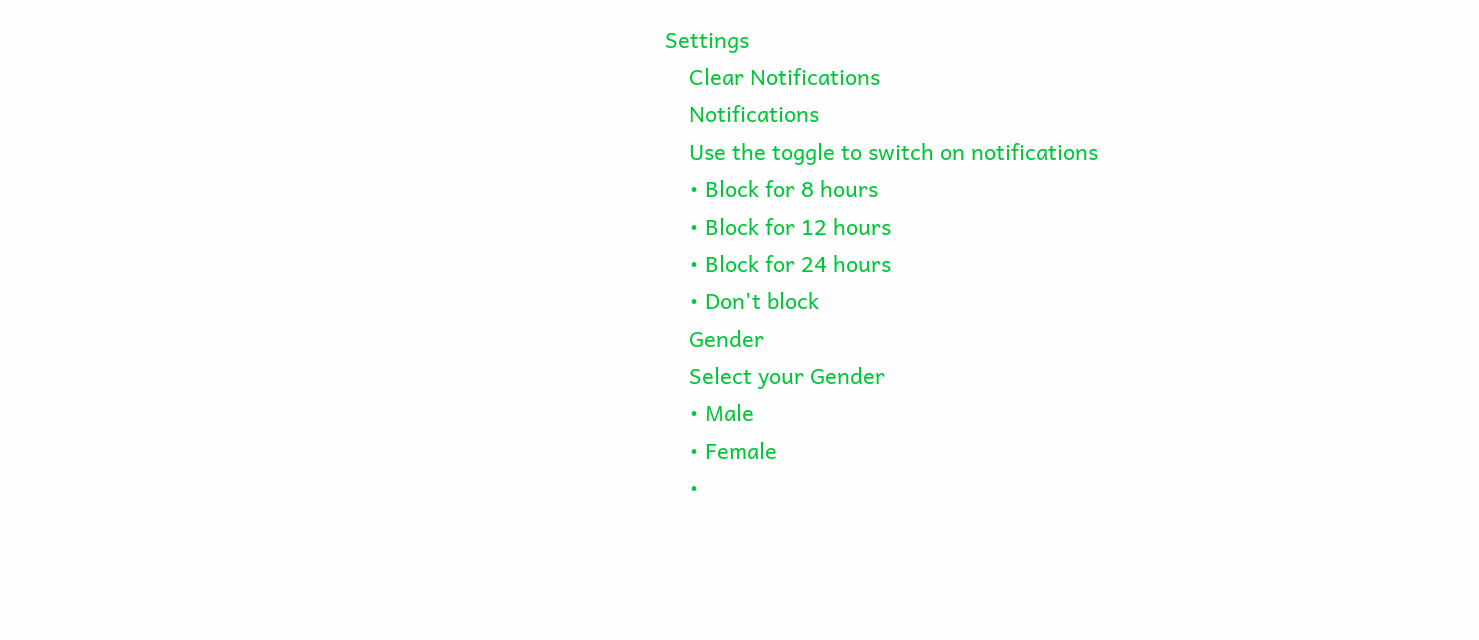Settings
    Clear Notifications
    Notifications
    Use the toggle to switch on notifications
    • Block for 8 hours
    • Block for 12 hours
    • Block for 24 hours
    • Don't block
    Gender
    Select your Gender
    • Male
    • Female
    •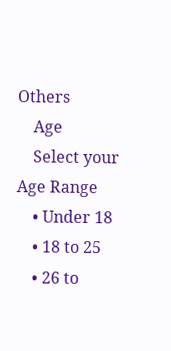Others
    Age
    Select your Age Range
    • Under 18
    • 18 to 25
    • 26 to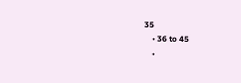35
    • 36 to 45
    •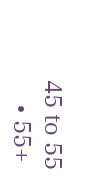45 to 55
    • 55+